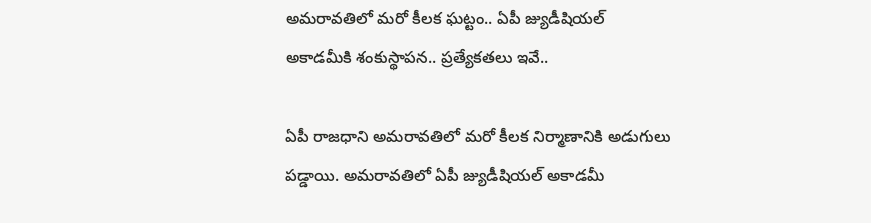అమరావతిలో మరో కీలక ఘట్టం.. ఏపీ జ్యుడీషియల్ అకాడమీకి శంకుస్థాపన.. ప్రత్యేకతలు ఇవే..

ఏపీ రాజధాని అమరావతిలో మరో కీలక నిర్మాణానికి అడుగులు పడ్డాయి. అమరావతిలో ఏపీ జ్యుడీషియల్ అకాడమీ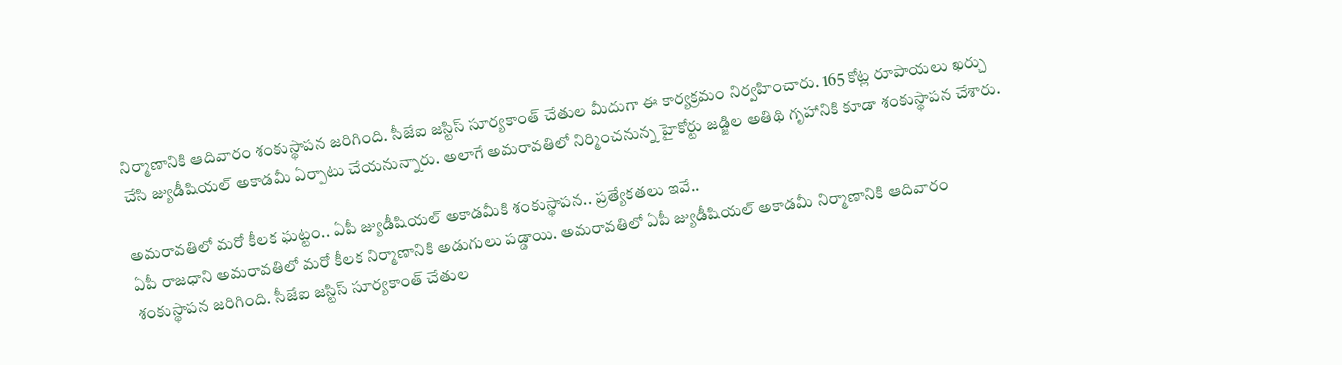నిర్మాణానికి ఆదివారం శంకుస్థాపన జరిగింది. సీజేఐ జస్టిస్ సూర్యకాంత్ చేతుల మీదుగా ఈ కార్యక్రమం నిర్వహించారు. 165 కోట్ల రూపాయలు ఖర్చు చేసి జ్యుడీషియల్ అకాడమీ ఏర్పాటు చేయనున్నారు. అలాగే అమరావతిలో నిర్మించనున్న హైకోర్టు జడ్జిల అతిథి గృహానికి కూడా శంకుస్థాపన చేశారు.

అమరావతిలో మరో కీలక ఘట్టం.. ఏపీ జ్యుడీషియల్ అకాడమీకి శంకుస్థాపన.. ప్రత్యేకతలు ఇవే..
ఏపీ రాజధాని అమరావతిలో మరో కీలక నిర్మాణానికి అడుగులు పడ్డాయి. అమరావతిలో ఏపీ జ్యుడీషియల్ అకాడమీ నిర్మాణానికి ఆదివారం శంకుస్థాపన జరిగింది. సీజేఐ జస్టిస్ సూర్యకాంత్ చేతుల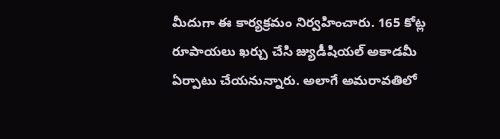మీదుగా ఈ కార్యక్రమం నిర్వహించారు. 165 కోట్ల రూపాయలు ఖర్చు చేసి జ్యుడీషియల్ అకాడమీ ఏర్పాటు చేయనున్నారు. అలాగే అమరావతిలో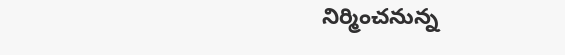నిర్మించనున్న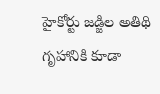హైకోర్టు జడ్జిల అతిథి గృహానికి కూడా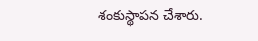శంకుస్థాపన చేశారు.